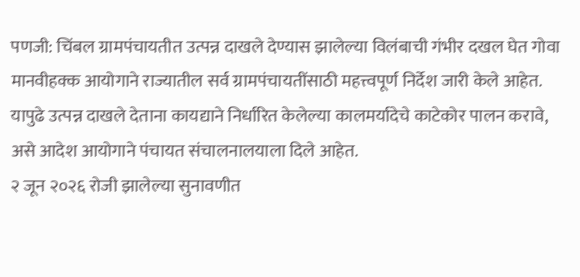पणजी: चिंबल ग्रामपंचायतीत उत्पन्न दाखले देण्यास झालेल्या विलंबाची गंभीर दखल घेत गोवा मानवीहक्क आयोगाने राज्यातील सर्व ग्रामपंचायतींसाठी महत्त्वपूर्ण निर्देश जारी केले आहेत. यापुढे उत्पन्न दाखले देताना कायद्याने निर्धारित केलेल्या कालमर्यादेचे काटेकोर पालन करावे, असे आदेश आयोगाने पंचायत संचालनालयाला दिले आहेत.
२ जून २०२६ रोजी झालेल्या सुनावणीत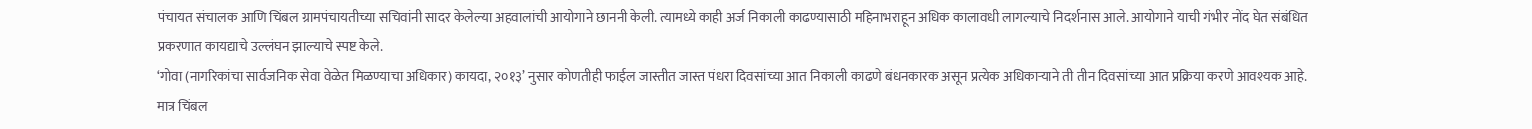पंचायत संचालक आणि चिंबल ग्रामपंचायतीच्या सचिवांनी सादर केलेल्या अहवालांची आयोगाने छाननी केली. त्यामध्ये काही अर्ज निकाली काढण्यासाठी महिनाभराहून अधिक कालावधी लागल्याचे निदर्शनास आले. आयोगाने याची गंभीर नोंद घेत संबंधित प्रकरणात कायद्याचे उल्लंघन झाल्याचे स्पष्ट केले.
‘गोवा (नागरिकांचा सार्वजनिक सेवा वेळेत मिळण्याचा अधिकार) कायदा, २०१३’ नुसार कोणतीही फाईल जास्तीत जास्त पंधरा दिवसांच्या आत निकाली काढणे बंधनकारक असून प्रत्येक अधिकाऱ्याने ती तीन दिवसांच्या आत प्रक्रिया करणे आवश्यक आहे.
मात्र चिंबल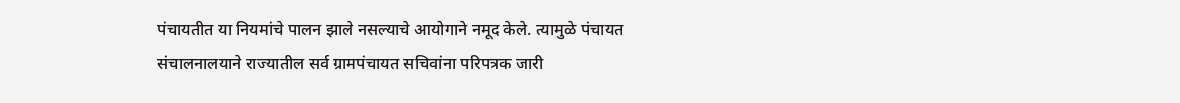पंचायतीत या नियमांचे पालन झाले नसल्याचे आयोगाने नमूद केले. त्यामुळे पंचायत संचालनालयाने राज्यातील सर्व ग्रामपंचायत सचिवांना परिपत्रक जारी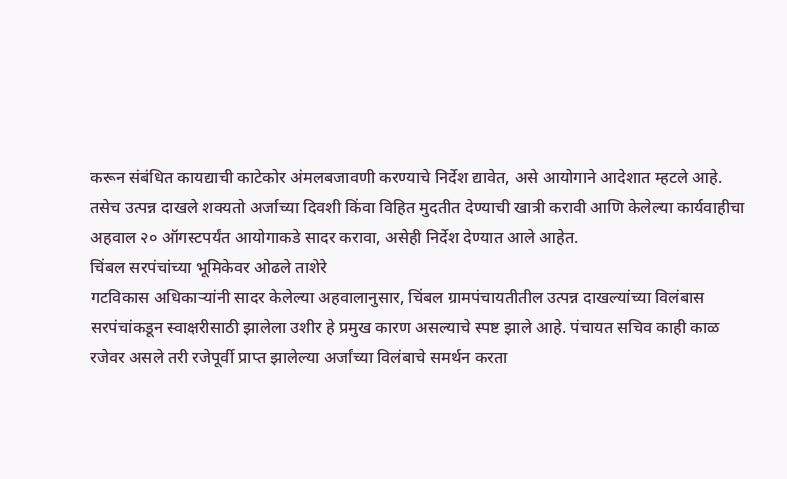करून संबंधित कायद्याची काटेकोर अंमलबजावणी करण्याचे निर्देश द्यावेत, असे आयोगाने आदेशात म्हटले आहे.
तसेच उत्पन्न दाखले शक्यतो अर्जाच्या दिवशी किंवा विहित मुदतीत देण्याची खात्री करावी आणि केलेल्या कार्यवाहीचा अहवाल २० ऑगस्टपर्यंत आयोगाकडे सादर करावा, असेही निर्देश देण्यात आले आहेत.
चिंबल सरपंचांच्या भूमिकेवर ओढले ताशेरे
गटविकास अधिकाऱ्यांनी सादर केलेल्या अहवालानुसार, चिंबल ग्रामपंचायतीतील उत्पन्न दाखल्यांच्या विलंबास सरपंचांकडून स्वाक्षरीसाठी झालेला उशीर हे प्रमुख कारण असल्याचे स्पष्ट झाले आहे. पंचायत सचिव काही काळ रजेवर असले तरी रजेपूर्वी प्राप्त झालेल्या अर्जांच्या विलंबाचे समर्थन करता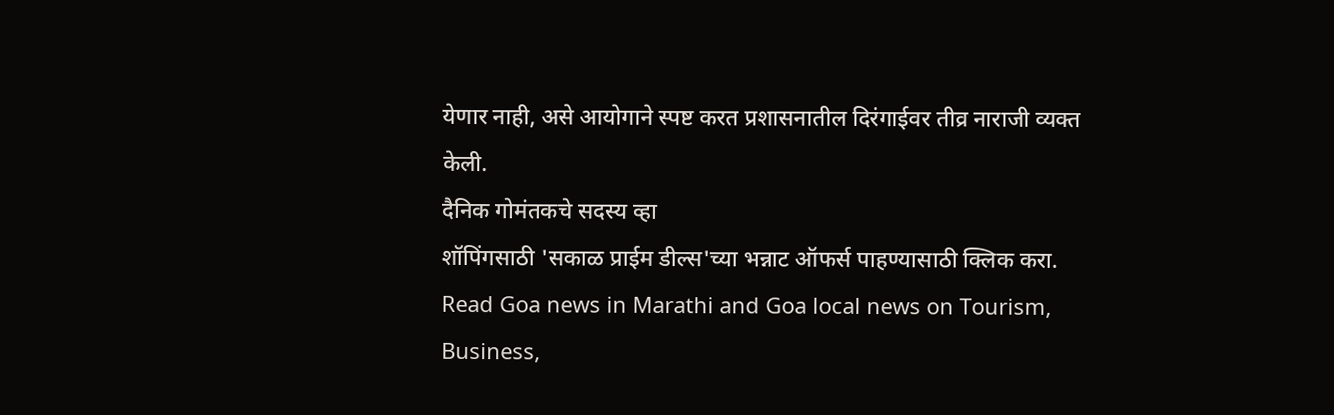येणार नाही, असे आयोगाने स्पष्ट करत प्रशासनातील दिरंगाईवर तीव्र नाराजी व्यक्त केली.
दैनिक गोमंतकचे सदस्य व्हा
शॉपिंगसाठी 'सकाळ प्राईम डील्स'च्या भन्नाट ऑफर्स पाहण्यासाठी क्लिक करा.
Read Goa news in Marathi and Goa local news on Tourism, Business,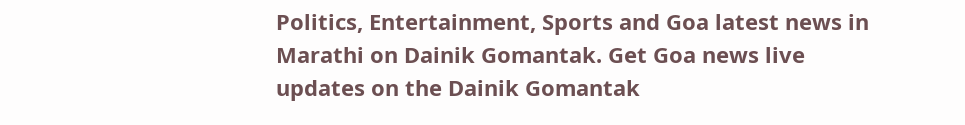Politics, Entertainment, Sports and Goa latest news in Marathi on Dainik Gomantak. Get Goa news live updates on the Dainik Gomantak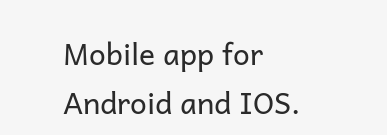Mobile app for Android and IOS.